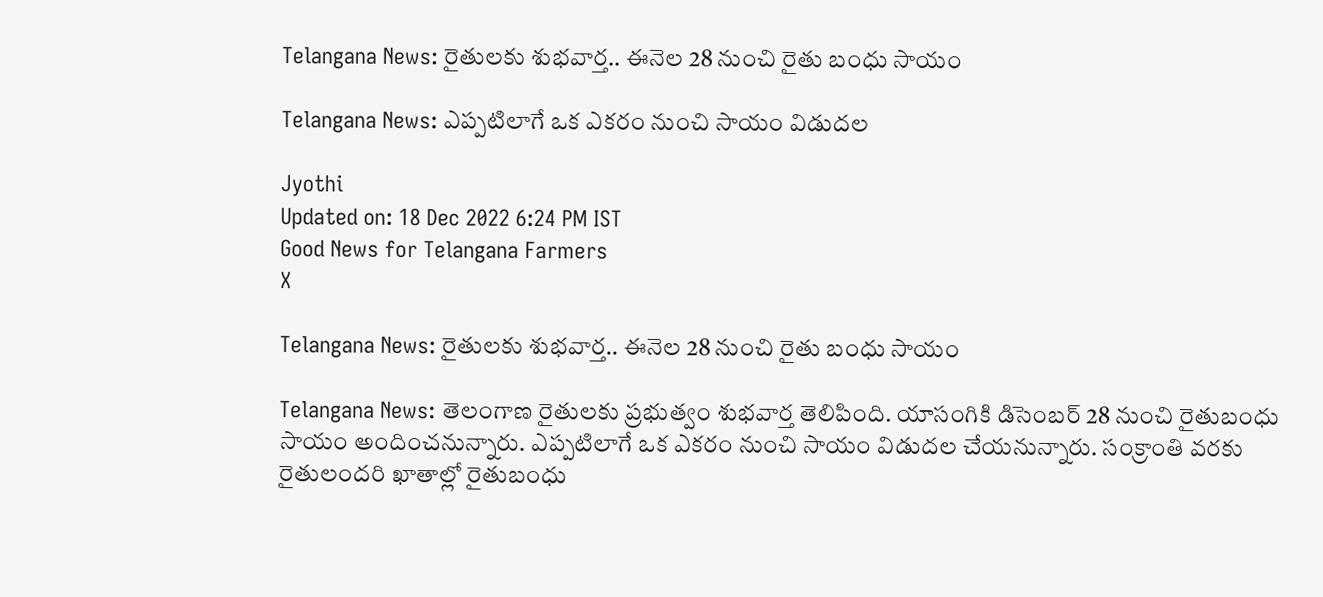Telangana News: రైతులకు శుభవార్త.. ఈనెల 28 నుంచి రైతు బంధు సాయం

Telangana News: ఎప్పటిలాగే ఒక ఎకరం నుంచి సాయం విడుదల

Jyothi
Updated on: 18 Dec 2022 6:24 PM IST
Good News for Telangana Farmers
X

Telangana News: రైతులకు శుభవార్త.. ఈనెల 28 నుంచి రైతు బంధు సాయం

Telangana News: తెలంగాణ రైతులకు ప్రభుత్వం శుభవార్త తెలిపింది. యాసంగికి డిసెంబర్ 28 నుంచి రైతుబంధు సాయం అందించనున్నారు. ఎప్పటిలాగే ఒక ఎకరం నుంచి సాయం విడుదల చేయనున్నారు. సంక్రాంతి వరకు రైతులందరి ఖాతాల్లో రైతుబంధు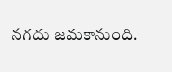నగదు జమకానుంది.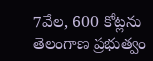7వేల, 600 కోట్లను తెలంగాణ ప్రభుత్వం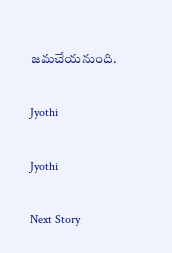జమచేయనుంది.

Jyothi

Jyothi

Next Story